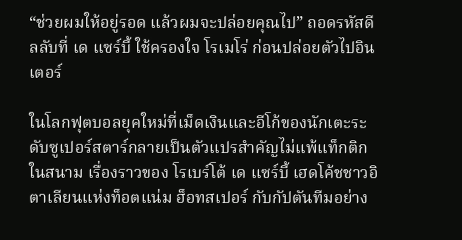“ช่วยผมให้อยู่รอด แล้วผมจะปล่อยคุณไป” ถอดรหัสดีลลับที่ เด แซร์บี้ ใช้ครองใจ โรเมโร่ ก่อนปล่อยตัวไปอินเตอร์

ในโลกฟุตบอลยุคใหม่ที่เม็ดเงินและอีโก้ของนักเตะระดับซูเปอร์สตาร์กลายเป็นตัวแปรสำคัญไม่แพ้แท็กติกในสนาม เรื่องราวของ โรเบร์โต้ เด แซร์บี้ เฮดโค้ชชาวอิตาเลียนแห่งท็อตแน่ม ฮ็อทสเปอร์ กับกัปตันทีมอย่าง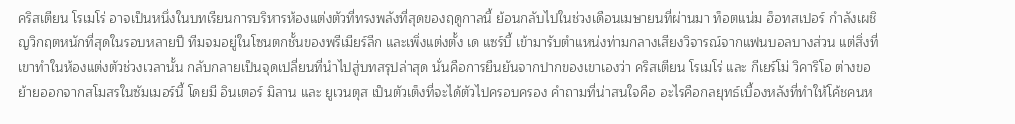คริสเตียน โรเมโร่ อาจเป็นหนึ่งในบทเรียนการบริหารห้องแต่งตัวที่ทรงพลังที่สุดของฤดูกาลนี้ ย้อนกลับไปในช่วงเดือนเมษายนที่ผ่านมา ท็อตแน่ม ฮ็อทสเปอร์ กำลังเผชิญวิกฤตหนักที่สุดในรอบหลายปี ทีมจมอยู่ในโซนตกชั้นของพรีเมียร์ลีก และเพิ่งแต่งตั้ง เด แซร์บี้ เข้ามารับตำแหน่งท่ามกลางเสียงวิจารณ์จากแฟนบอลบางส่วน แต่สิ่งที่เขาทำในห้องแต่งตัวช่วงเวลานั้น กลับกลายเป็นจุดเปลี่ยนที่นำไปสู่บทสรุปล่าสุด นั่นคือการยืนยันจากปากของเขาเองว่า คริสเตียน โรเมโร่ และ กีเยร์โม่ วิคาริโอ ต่างขอย้ายออกจากสโมสรในซัมเมอร์นี้ โดยมี อินเตอร์ มิลาน และ ยูเวนตุส เป็นตัวเต็งที่จะได้ตัวไปครอบครอง คำถามที่น่าสนใจคือ อะไรคือกลยุทธ์เบื้องหลังที่ทำให้โค้ชคนห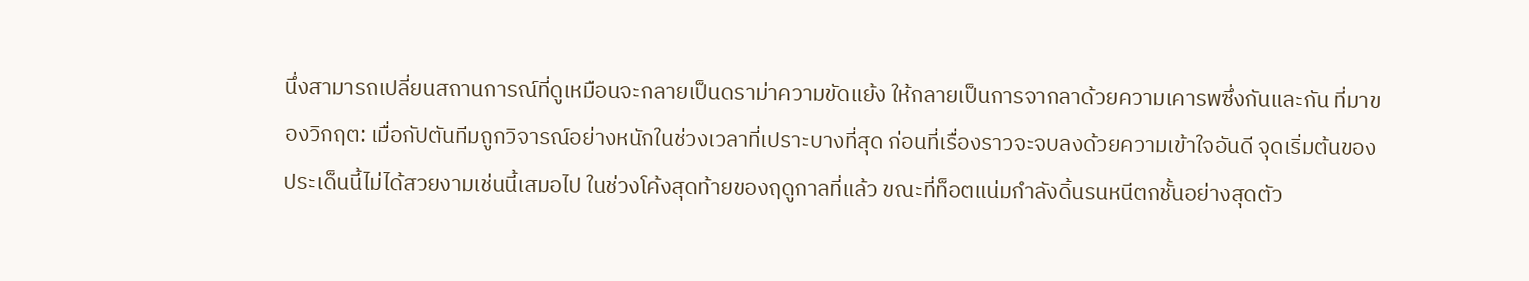นึ่งสามารถเปลี่ยนสถานการณ์ที่ดูเหมือนจะกลายเป็นดราม่าความขัดแย้ง ให้กลายเป็นการจากลาด้วยความเคารพซึ่งกันและกัน ที่มาของวิกฤต: เมื่อกัปตันทีมถูกวิจารณ์อย่างหนักในช่วงเวลาที่เปราะบางที่สุด ก่อนที่เรื่องราวจะจบลงด้วยความเข้าใจอันดี จุดเริ่มต้นของประเด็นนี้ไม่ได้สวยงามเช่นนี้เสมอไป ในช่วงโค้งสุดท้ายของฤดูกาลที่แล้ว ขณะที่ท็อตแน่มกำลังดิ้นรนหนีตกชั้นอย่างสุดตัว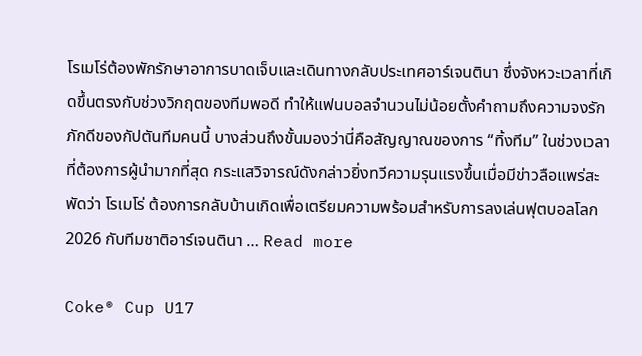โรเมโร่ต้องพักรักษาอาการบาดเจ็บและเดินทางกลับประเทศอาร์เจนตินา ซึ่งจังหวะเวลาที่เกิดขึ้นตรงกับช่วงวิกฤตของทีมพอดี ทำให้แฟนบอลจำนวนไม่น้อยตั้งคำถามถึงความจงรักภักดีของกัปตันทีมคนนี้ บางส่วนถึงขั้นมองว่านี่คือสัญญาณของการ “ทิ้งทีม” ในช่วงเวลาที่ต้องการผู้นำมากที่สุด กระแสวิจารณ์ดังกล่าวยิ่งทวีความรุนแรงขึ้นเมื่อมีข่าวลือแพร่สะพัดว่า โรเมโร่ ต้องการกลับบ้านเกิดเพื่อเตรียมความพร้อมสำหรับการลงเล่นฟุตบอลโลก 2026 กับทีมชาติอาร์เจนตินา … Read more

Coke® Cup U17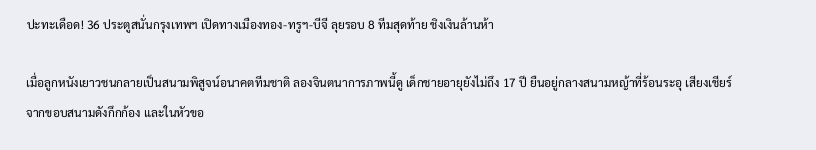ปะทะเดือด! 36 ประตูสนั่นกรุงเทพฯ เปิดทางเมืองทอง-ทรูฯ-บีจี ลุยรอบ 8 ทีมสุดท้าย ชิงเงินล้านห้า

เมื่อลูกหนังเยาวชนกลายเป็นสนามพิสูจน์อนาคตทีมชาติ ลองจินตนาการภาพนี้ดู เด็กชายอายุยังไม่ถึง 17 ปี ยืนอยู่กลางสนามหญ้าที่ร้อนระอุ เสียงเชียร์จากขอบสนามดังกึกก้อง และในหัวขอ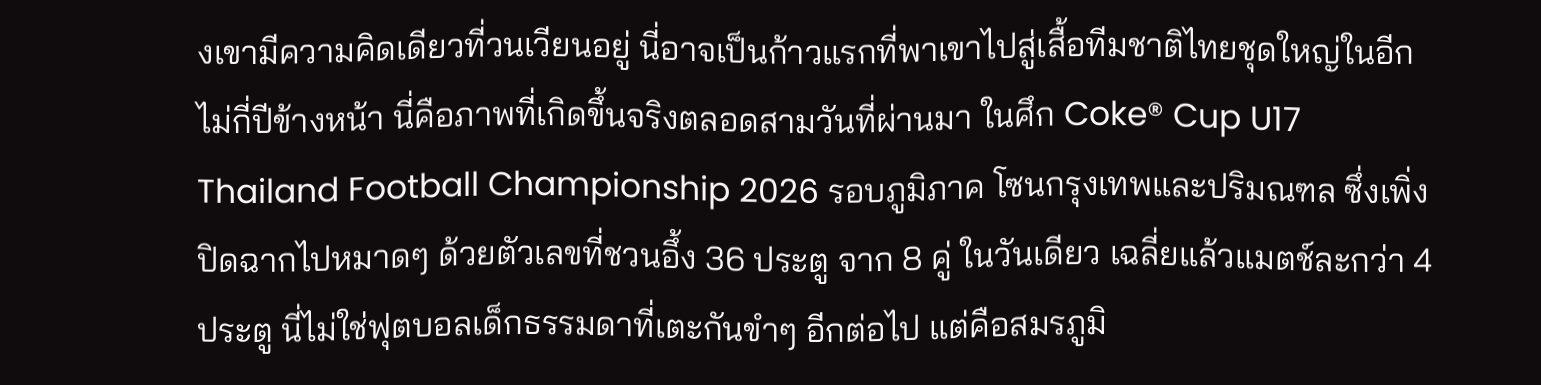งเขามีความคิดเดียวที่วนเวียนอยู่ นี่อาจเป็นก้าวแรกที่พาเขาไปสู่เสื้อทีมชาติไทยชุดใหญ่ในอีกไม่กี่ปีข้างหน้า นี่คือภาพที่เกิดขึ้นจริงตลอดสามวันที่ผ่านมา ในศึก Coke® Cup U17 Thailand Football Championship 2026 รอบภูมิภาค โซนกรุงเทพและปริมณฑล ซึ่งเพิ่งปิดฉากไปหมาดๆ ด้วยตัวเลขที่ชวนอึ้ง 36 ประตู จาก 8 คู่ ในวันเดียว เฉลี่ยแล้วแมตช์ละกว่า 4 ประตู นี่ไม่ใช่ฟุตบอลเด็กธรรมดาที่เตะกันขำๆ อีกต่อไป แต่คือสมรภูมิ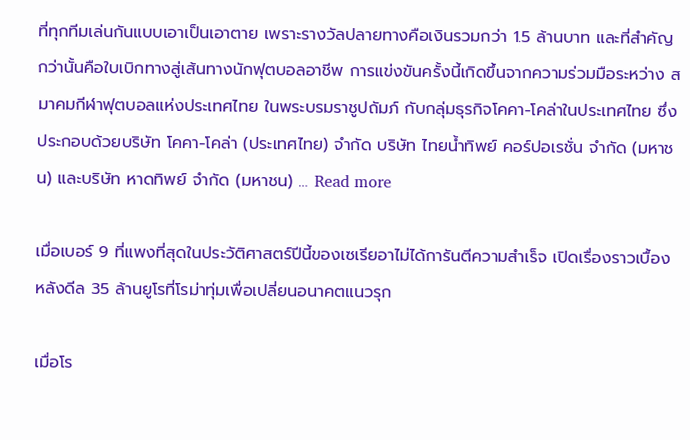ที่ทุกทีมเล่นกันแบบเอาเป็นเอาตาย เพราะรางวัลปลายทางคือเงินรวมกว่า 1.5 ล้านบาท และที่สำคัญกว่านั้นคือใบเบิกทางสู่เส้นทางนักฟุตบอลอาชีพ การแข่งขันครั้งนี้เกิดขึ้นจากความร่วมมือระหว่าง สมาคมกีฬาฟุตบอลแห่งประเทศไทย ในพระบรมราชูปถัมภ์ กับกลุ่มธุรกิจโคคา-โคล่าในประเทศไทย ซึ่งประกอบด้วยบริษัท โคคา-โคล่า (ประเทศไทย) จำกัด บริษัท ไทยน้ำทิพย์ คอร์ปอเรชั่น จำกัด (มหาชน) และบริษัท หาดทิพย์ จำกัด (มหาชน) … Read more

เมื่อเบอร์ 9 ที่แพงที่สุดในประวัติศาสตร์ปีนี้ของเซเรียอาไม่ได้การันตีความสำเร็จ เปิดเรื่องราวเบื้องหลังดีล 35 ล้านยูโรที่โรม่าทุ่มเพื่อเปลี่ยนอนาคตแนวรุก

เมื่อโร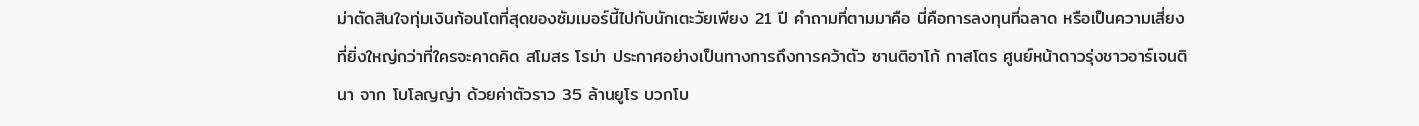ม่าตัดสินใจทุ่มเงินก้อนโตที่สุดของซัมเมอร์นี้ไปกับนักเตะวัยเพียง 21 ปี คำถามที่ตามมาคือ นี่คือการลงทุนที่ฉลาด หรือเป็นความเสี่ยงที่ยิ่งใหญ่กว่าที่ใครจะคาดคิด สโมสร โรม่า ประกาศอย่างเป็นทางการถึงการคว้าตัว ซานติอาโก้ กาสโตร ศูนย์หน้าดาวรุ่งชาวอาร์เจนตินา จาก โบโลญญ่า ด้วยค่าตัวราว 35 ล้านยูโร บวกโบ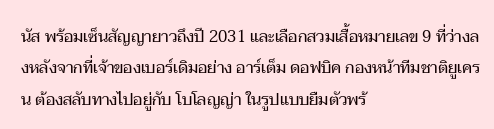นัส พร้อมเซ็นสัญญายาวถึงปี 2031 และเลือกสวมเสื้อหมายเลข 9 ที่ว่างลงหลังจากที่เจ้าของเบอร์เดิมอย่าง อาร์เต็ม ดอฟบิค กองหน้าทีมชาติยูเครน ต้องสลับทางไปอยู่กับ โบโลญญ่า ในรูปแบบยืมตัวพร้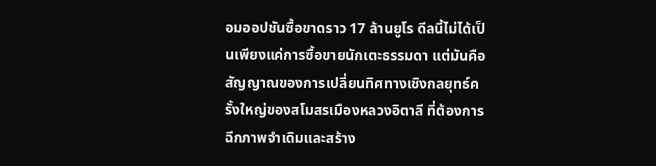อมออปชันซื้อขาดราว 17 ล้านยูโร ดีลนี้ไม่ได้เป็นเพียงแค่การซื้อขายนักเตะธรรมดา แต่มันคือสัญญาณของการเปลี่ยนทิศทางเชิงกลยุทธ์ครั้งใหญ่ของสโมสรเมืองหลวงอิตาลี ที่ต้องการฉีกภาพจำเดิมและสร้าง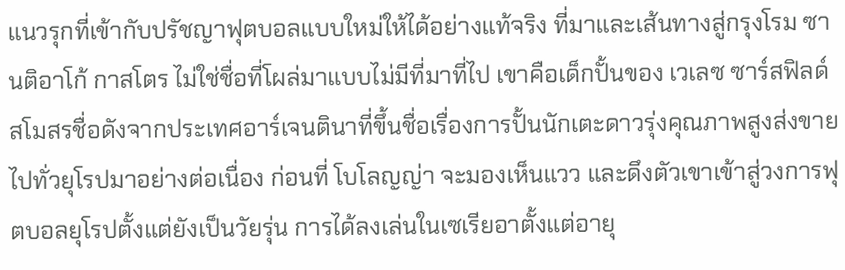แนวรุกที่เข้ากับปรัชญาฟุตบอลแบบใหม่ให้ได้อย่างแท้จริง ที่มาและเส้นทางสู่กรุงโรม ซานติอาโก้ กาสโตร ไม่ใช่ชื่อที่โผล่มาแบบไม่มีที่มาที่ไป เขาคือเด็กปั้นของ เวเลซ ซาร์สฟิลด์ สโมสรชื่อดังจากประเทศอาร์เจนตินาที่ขึ้นชื่อเรื่องการปั้นนักเตะดาวรุ่งคุณภาพสูงส่งขายไปทั่วยุโรปมาอย่างต่อเนื่อง ก่อนที่ โบโลญญ่า จะมองเห็นแวว และดึงตัวเขาเข้าสู่วงการฟุตบอลยุโรปตั้งแต่ยังเป็นวัยรุ่น การได้ลงเล่นในเซเรียอาตั้งแต่อายุ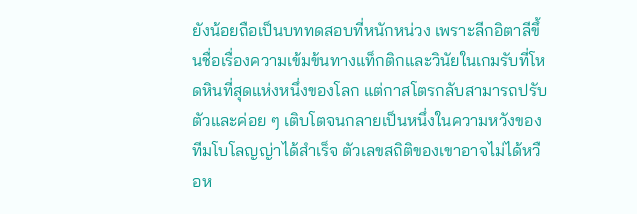ยังน้อยถือเป็นบททดสอบที่หนักหน่วง เพราะลีกอิตาลีขึ้นชื่อเรื่องความเข้มข้นทางแท็กติกและวินัยในเกมรับที่โหดหินที่สุดแห่งหนึ่งของโลก แต่กาสโตรกลับสามารถปรับตัวและค่อย ๆ เติบโตจนกลายเป็นหนึ่งในความหวังของทีมโบโลญญ่าได้สำเร็จ ตัวเลขสถิติของเขาอาจไม่ได้หวือห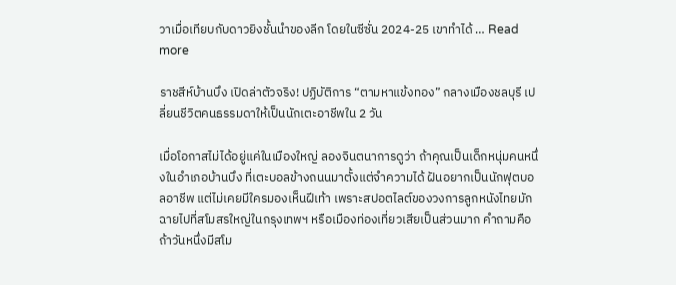วาเมื่อเทียบกับดาวยิงชั้นนำของลีก โดยในซีซั่น 2024-25 เขาทำได้ … Read more

ราชสีห์บ้านบึง เปิดล่าตัวจริง! ปฏิบัติการ “ตามหาแข้งทอง” กลางเมืองชลบุรี เปลี่ยนชีวิตคนธรรมดาให้เป็นนักเตะอาชีพใน 2 วัน

เมื่อโอกาสไม่ได้อยู่แค่ในเมืองใหญ่ ลองจินตนาการดูว่า ถ้าคุณเป็นเด็กหนุ่มคนหนึ่งในอำเภอบ้านบึง ที่เตะบอลข้างถนนมาตั้งแต่จำความได้ ฝันอยากเป็นนักฟุตบอลอาชีพ แต่ไม่เคยมีใครมองเห็นฝีเท้า เพราะสปอตไลต์ของวงการลูกหนังไทยมักฉายไปที่สโมสรใหญ่ในกรุงเทพฯ หรือเมืองท่องเที่ยวเสียเป็นส่วนมาก คำถามคือ ถ้าวันหนึ่งมีสโม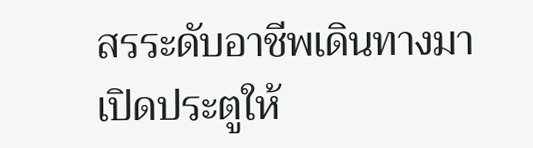สรระดับอาชีพเดินทางมาเปิดประตูให้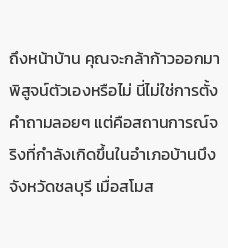ถึงหน้าบ้าน คุณจะกล้าก้าวออกมาพิสูจน์ตัวเองหรือไม่ นี่ไม่ใช่การตั้งคำถามลอยๆ แต่คือสถานการณ์จริงที่กำลังเกิดขึ้นในอำเภอบ้านบึง จังหวัดชลบุรี เมื่อสโมส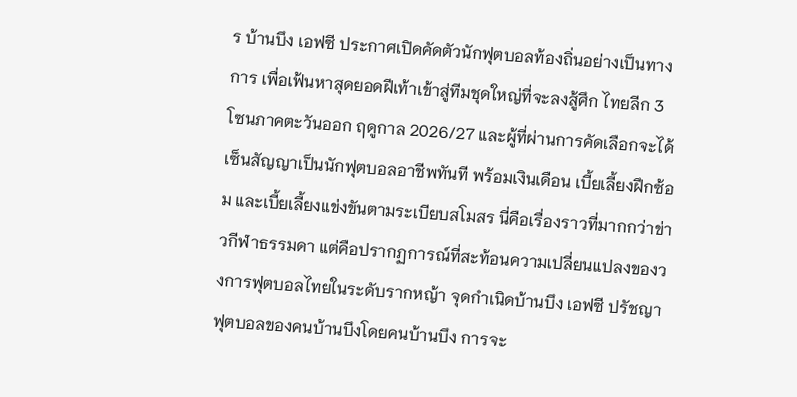ร บ้านบึง เอฟซี ประกาศเปิดคัดตัวนักฟุตบอลท้องถิ่นอย่างเป็นทางการ เพื่อเฟ้นหาสุดยอดฝีเท้าเข้าสู่ทีมชุดใหญ่ที่จะลงสู้ศึก ไทยลีก 3 โซนภาคตะวันออก ฤดูกาล 2026/27 และผู้ที่ผ่านการคัดเลือกจะได้เซ็นสัญญาเป็นนักฟุตบอลอาชีพทันที พร้อมเงินเดือน เบี้ยเลี้ยงฝึกซ้อม และเบี้ยเลี้ยงแข่งขันตามระเบียบสโมสร นี่คือเรื่องราวที่มากกว่าข่าวกีฬาธรรมดา แต่คือปรากฏการณ์ที่สะท้อนความเปลี่ยนแปลงของวงการฟุตบอลไทยในระดับรากหญ้า จุดกำเนิดบ้านบึง เอฟซี ปรัชญาฟุตบอลของคนบ้านบึงโดยคนบ้านบึง การจะ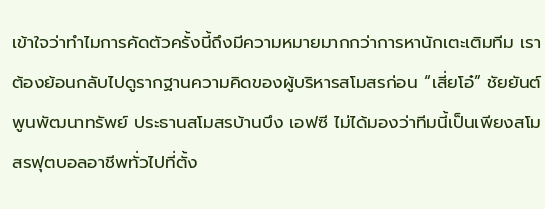เข้าใจว่าทำไมการคัดตัวครั้งนี้ถึงมีความหมายมากกว่าการหานักเตะเติมทีม เราต้องย้อนกลับไปดูรากฐานความคิดของผู้บริหารสโมสรก่อน “เสี่ยโอ๋” ชัยยันต์ พูนพัฒนาทรัพย์ ประธานสโมสรบ้านบึง เอฟซี ไม่ได้มองว่าทีมนี้เป็นเพียงสโมสรฟุตบอลอาชีพทั่วไปที่ตั้ง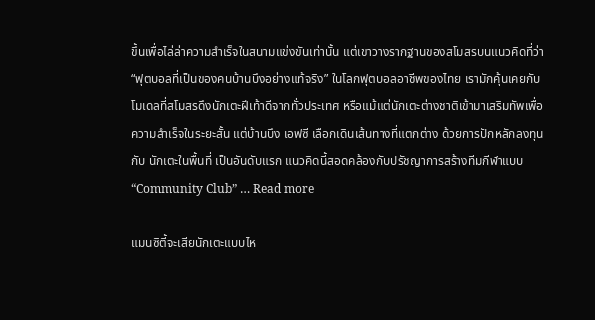ขึ้นเพื่อไล่ล่าความสำเร็จในสนามแข่งขันเท่านั้น แต่เขาวางรากฐานของสโมสรบนแนวคิดที่ว่า “ฟุตบอลที่เป็นของคนบ้านบึงอย่างแท้จริง” ในโลกฟุตบอลอาชีพของไทย เรามักคุ้นเคยกับโมเดลที่สโมสรดึงนักเตะฝีเท้าดีจากทั่วประเทศ หรือแม้แต่นักเตะต่างชาติเข้ามาเสริมทัพเพื่อความสำเร็จในระยะสั้น แต่บ้านบึง เอฟซี เลือกเดินเส้นทางที่แตกต่าง ด้วยการปักหลักลงทุนกับ นักเตะในพื้นที่ เป็นอันดับแรก แนวคิดนี้สอดคล้องกับปรัชญาการสร้างทีมกีฬาแบบ “Community Club” … Read more

แมนซิตี้จะเสียนักเตะแบบไห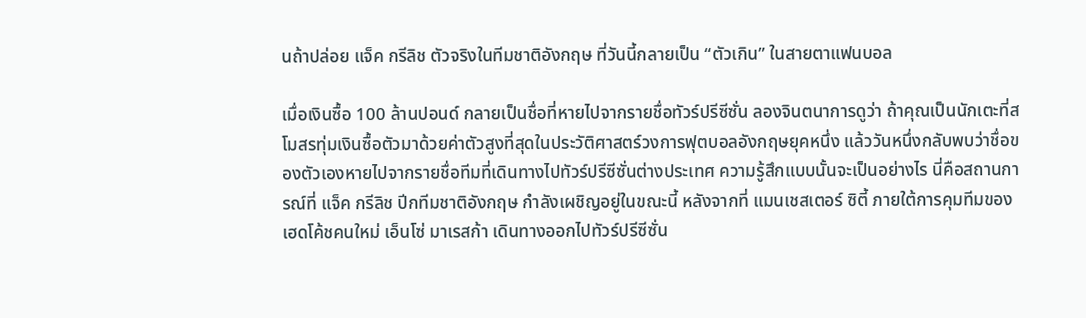นถ้าปล่อย แจ็ค กรีลิช ตัวจริงในทีมชาติอังกฤษ ที่วันนี้กลายเป็น “ตัวเกิน” ในสายตาแฟนบอล

เมื่อเงินซื้อ 100 ล้านปอนด์ กลายเป็นชื่อที่หายไปจากรายชื่อทัวร์ปรีซีซั่น ลองจินตนาการดูว่า ถ้าคุณเป็นนักเตะที่สโมสรทุ่มเงินซื้อตัวมาด้วยค่าตัวสูงที่สุดในประวัติศาสตร์วงการฟุตบอลอังกฤษยุคหนึ่ง แล้ววันหนึ่งกลับพบว่าชื่อของตัวเองหายไปจากรายชื่อทีมที่เดินทางไปทัวร์ปรีซีซั่นต่างประเทศ ความรู้สึกแบบนั้นจะเป็นอย่างไร นี่คือสถานการณ์ที่ แจ็ค กรีลิช ปีกทีมชาติอังกฤษ กำลังเผชิญอยู่ในขณะนี้ หลังจากที่ แมนเชสเตอร์ ซิตี้ ภายใต้การคุมทีมของเฮดโค้ชคนใหม่ เอ็นโซ่ มาเรสก้า เดินทางออกไปทัวร์ปรีซีซั่น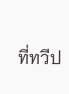ที่ทวีป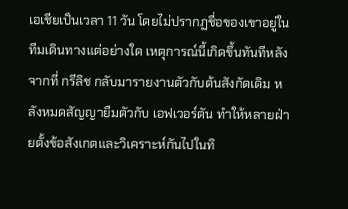เอเชียเป็นเวลา 11 วัน โดยไม่ปรากฏชื่อของเขาอยู่ในทีมเดินทางแต่อย่างใด เหตุการณ์นี้เกิดขึ้นทันทีหลังจากที่ กรีลิช กลับมารายงานตัวกับต้นสังกัดเดิม หลังหมดสัญญายืมตัวกับ เอฟเวอร์ตัน ทำให้หลายฝ่ายตั้งข้อสังเกตและวิเคราะห์กันไปในทิ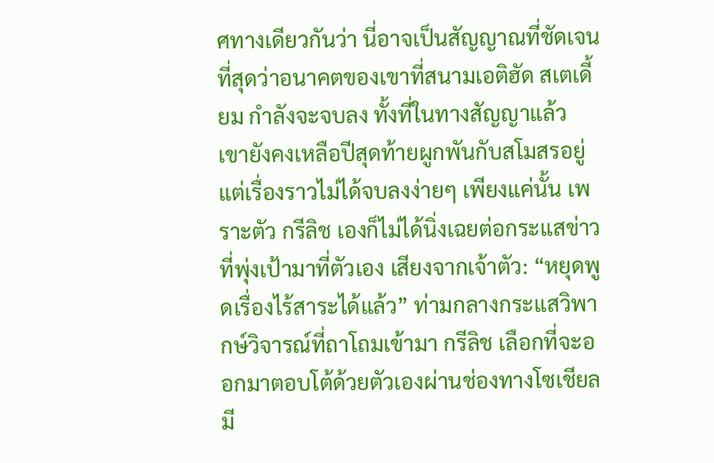ศทางเดียวกันว่า นี่อาจเป็นสัญญาณที่ชัดเจนที่สุดว่าอนาคตของเขาที่สนามเอติฮัด สเตเดี้ยม กำลังจะจบลง ทั้งที่ในทางสัญญาแล้ว เขายังคงเหลือปีสุดท้ายผูกพันกับสโมสรอยู่ แต่เรื่องราวไม่ได้จบลงง่ายๆ เพียงแค่นั้น เพราะตัว กรีลิช เองก็ไม่ได้นิ่งเฉยต่อกระแสข่าวที่พุ่งเป้ามาที่ตัวเอง เสียงจากเจ้าตัว: “หยุดพูดเรื่องไร้สาระได้แล้ว” ท่ามกลางกระแสวิพากษ์วิจารณ์ที่ถาโถมเข้ามา กรีลิช เลือกที่จะออกมาตอบโต้ด้วยตัวเองผ่านช่องทางโซเชียลมี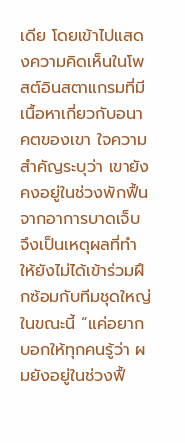เดีย โดยเข้าไปแสดงความคิดเห็นในโพสต์อินสตาแกรมที่มีเนื้อหาเกี่ยวกับอนาคตของเขา ใจความสำคัญระบุว่า เขายังคงอยู่ในช่วงพักฟื้นจากอาการบาดเจ็บ จึงเป็นเหตุผลที่ทำให้ยังไม่ได้เข้าร่วมฝึกซ้อมกับทีมชุดใหญ่ในขณะนี้ “แค่อยากบอกให้ทุกคนรู้ว่า ผมยังอยู่ในช่วงฟื้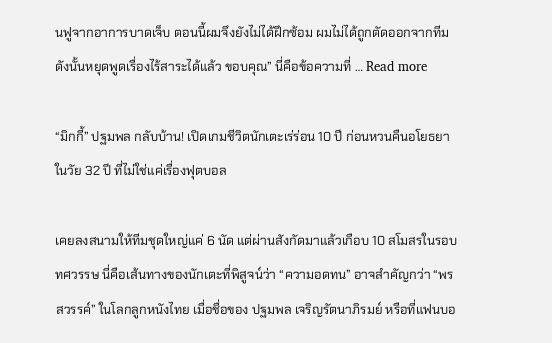นฟูจากอาการบาดเจ็บ ตอนนี้ผมจึงยังไม่ได้ฝึกซ้อม ผมไม่ได้ถูกตัดออกจากทีม ดังนั้นหยุดพูดเรื่องไร้สาระได้แล้ว ขอบคุณ” นี่คือข้อความที่ … Read more

“มิกกี้” ปฐมพล กลับบ้าน! เปิดเกมชีวิตนักเตะเร่ร่อน 10 ปี ก่อนหวนคืนอโยธยาในวัย 32 ปี ที่ไม่ใช่แค่เรื่องฟุตบอล

เคยลงสนามให้ทีมชุดใหญ่แค่ 6 นัด แต่ผ่านสังกัดมาแล้วเกือบ 10 สโมสรในรอบทศวรรษ นี่คือเส้นทางของนักเตะที่พิสูจน์ว่า “ความอดทน” อาจสำคัญกว่า “พรสวรรค์” ในโลกลูกหนังไทย เมื่อชื่อของ ปฐมพล เจริญรัตนาภิรมย์ หรือที่แฟนบอ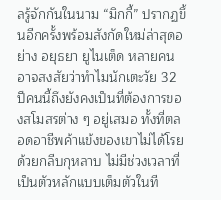ลรู้จักกันในนาม “มิกกี้” ปรากฏขึ้นอีกครั้งพร้อมสังกัดใหม่ล่าสุดอย่าง อยุธยา ยูไนเต็ด หลายคนอาจสงสัยว่าทำไมนักเตะวัย 32 ปีคนนี้ถึงยังคงเป็นที่ต้องการของสโมสรต่าง ๆ อยู่เสมอ ทั้งที่ตลอดอาชีพค้าแข้งของเขาไม่ได้โรยด้วยกลีบกุหลาบ ไม่มีช่วงเวลาที่เป็นตัวหลักแบบเต็มตัวในที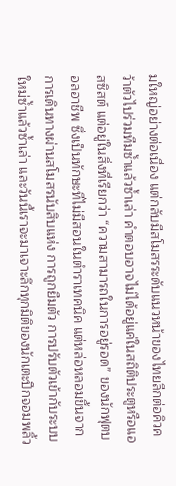มใหญ่อย่างต่อเนื่อง แต่กลับมีสโมสรระดับแนวหน้าของไทยลีกต่อคิวคว้าตัวไปร่วมทีมซ้ำแล้วซ้ำเล่า คำตอบอาจไม่ได้อยู่แค่ในสถิติประตูหรือแอสซิสต์ แต่อยู่ในสิ่งที่เรียกว่า “ความสามารถในการอยู่รอด” ของนักฟุตบอลอาชีพ ซึ่งเป็นทักษะที่ไม่มีสอนในตำราเทคนิค แต่หล่อหลอมขึ้นจากการเดินทางผ่านสโมสรนับสิบแห่ง การถูกยืมตัว การปรับตัวเข้ากับระบบใหม่ซ้ำแล้วซ้ำเล่า และวันนี้เราจะมาเจาะลึกทุกมิติของนักเตะปีกจอมพลิ้ว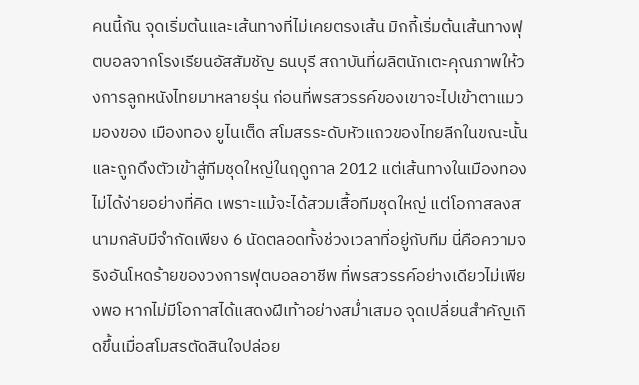คนนี้กัน จุดเริ่มต้นและเส้นทางที่ไม่เคยตรงเส้น มิกกี้เริ่มต้นเส้นทางฟุตบอลจากโรงเรียนอัสสัมชัญ ธนบุรี สถาบันที่ผลิตนักเตะคุณภาพให้วงการลูกหนังไทยมาหลายรุ่น ก่อนที่พรสวรรค์ของเขาจะไปเข้าตาแมวมองของ เมืองทอง ยูไนเต็ด สโมสรระดับหัวแถวของไทยลีกในขณะนั้น และถูกดึงตัวเข้าสู่ทีมชุดใหญ่ในฤดูกาล 2012 แต่เส้นทางในเมืองทองไม่ได้ง่ายอย่างที่คิด เพราะแม้จะได้สวมเสื้อทีมชุดใหญ่ แต่โอกาสลงสนามกลับมีจำกัดเพียง 6 นัดตลอดทั้งช่วงเวลาที่อยู่กับทีม นี่คือความจริงอันโหดร้ายของวงการฟุตบอลอาชีพ ที่พรสวรรค์อย่างเดียวไม่เพียงพอ หากไม่มีโอกาสได้แสดงฝีเท้าอย่างสม่ำเสมอ จุดเปลี่ยนสำคัญเกิดขึ้นเมื่อสโมสรตัดสินใจปล่อย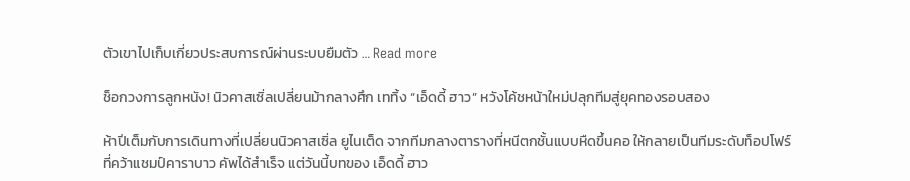ตัวเขาไปเก็บเกี่ยวประสบการณ์ผ่านระบบยืมตัว … Read more

ช็อกวงการลูกหนัง! นิวคาสเซิ่ลเปลี่ยนม้ากลางศึก เททิ้ง “เอ็ดดี้ ฮาว” หวังโค้ชหน้าใหม่ปลุกทีมสู่ยุคทองรอบสอง

ห้าปีเต็มกับการเดินทางที่เปลี่ยนนิวคาสเซิ่ล ยูไนเต็ด จากทีมกลางตารางที่หนีตกชั้นแบบหืดขึ้นคอ ให้กลายเป็นทีมระดับท็อปโฟร์ที่คว้าแชมป์คาราบาว คัพได้สำเร็จ แต่วันนี้บทของ เอ็ดดี้ ฮาว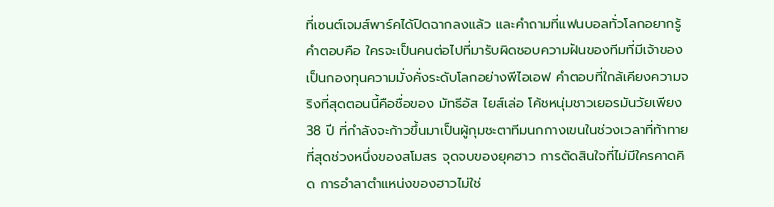ที่เซนต์เจมส์พาร์คได้ปิดฉากลงแล้ว และคำถามที่แฟนบอลทั่วโลกอยากรู้คำตอบคือ ใครจะเป็นคนต่อไปที่มารับผิดชอบความฝันของทีมที่มีเจ้าของเป็นกองทุนความมั่งคั่งระดับโลกอย่างพีไอเอฟ คำตอบที่ใกล้เคียงความจริงที่สุดตอนนี้คือชื่อของ มัทธีอัส ไยส์เล่อ โค้ชหนุ่มชาวเยอรมันวัยเพียง 38 ปี ที่กำลังจะก้าวขึ้นมาเป็นผู้กุมชะตาทีมนกกางเขนในช่วงเวลาที่ท้าทายที่สุดช่วงหนึ่งของสโมสร จุดจบของยุคฮาว การตัดสินใจที่ไม่มีใครคาดคิด การอำลาตำแหน่งของฮาวไม่ใช่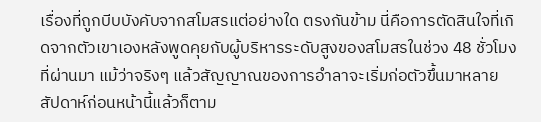เรื่องที่ถูกบีบบังคับจากสโมสรแต่อย่างใด ตรงกันข้าม นี่คือการตัดสินใจที่เกิดจากตัวเขาเองหลังพูดคุยกับผู้บริหารระดับสูงของสโมสรในช่วง 48 ชั่วโมงที่ผ่านมา แม้ว่าจริงๆ แล้วสัญญาณของการอำลาจะเริ่มก่อตัวขึ้นมาหลายสัปดาห์ก่อนหน้านี้แล้วก็ตาม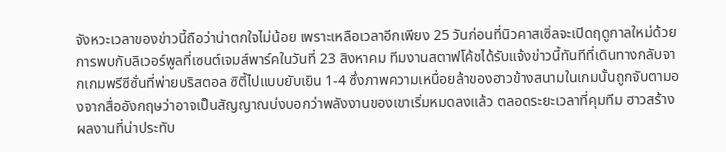จังหวะเวลาของข่าวนี้ถือว่าน่าตกใจไม่น้อย เพราะเหลือเวลาอีกเพียง 25 วันก่อนที่นิวคาสเซิ่ลจะเปิดฤดูกาลใหม่ด้วยการพบกับลิเวอร์พูลที่เซนต์เจมส์พาร์คในวันที่ 23 สิงหาคม ทีมงานสตาฟโค้ชได้รับแจ้งข่าวนี้ทันทีที่เดินทางกลับจากเกมพรีซีซั่นที่พ่ายบริสตอล ซิตี้ไปแบบยับเยิน 1-4 ซึ่งภาพความเหนื่อยล้าของฮาวข้างสนามในเกมนั้นถูกจับตามองจากสื่ออังกฤษว่าอาจเป็นสัญญาณบ่งบอกว่าพลังงานของเขาเริ่มหมดลงแล้ว ตลอดระยะเวลาที่คุมทีม ฮาวสร้างผลงานที่น่าประทับ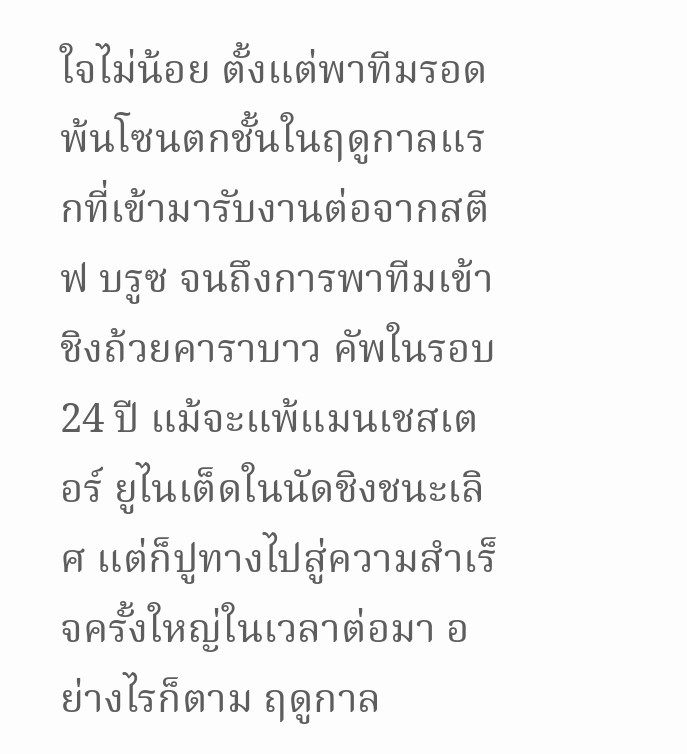ใจไม่น้อย ตั้งแต่พาทีมรอดพ้นโซนตกชั้นในฤดูกาลแรกที่เข้ามารับงานต่อจากสตีฟ บรูซ จนถึงการพาทีมเข้าชิงถ้วยคาราบาว คัพในรอบ 24 ปี แม้จะแพ้แมนเชสเตอร์ ยูไนเต็ดในนัดชิงชนะเลิศ แต่ก็ปูทางไปสู่ความสำเร็จครั้งใหญ่ในเวลาต่อมา อย่างไรก็ตาม ฤดูกาล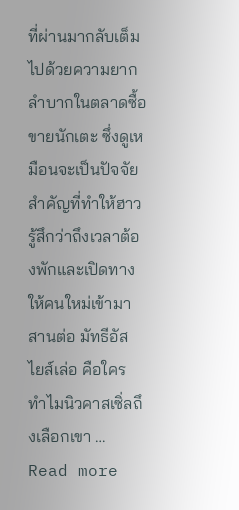ที่ผ่านมากลับเต็มไปด้วยความยากลำบากในตลาดซื้อขายนักเตะ ซึ่งดูเหมือนจะเป็นปัจจัยสำคัญที่ทำให้ฮาวรู้สึกว่าถึงเวลาต้องพักและเปิดทางให้คนใหม่เข้ามาสานต่อ มัทธีอัส ไยส์เล่อ คือใคร ทำไมนิวคาสเซิ่ลถึงเลือกเขา … Read more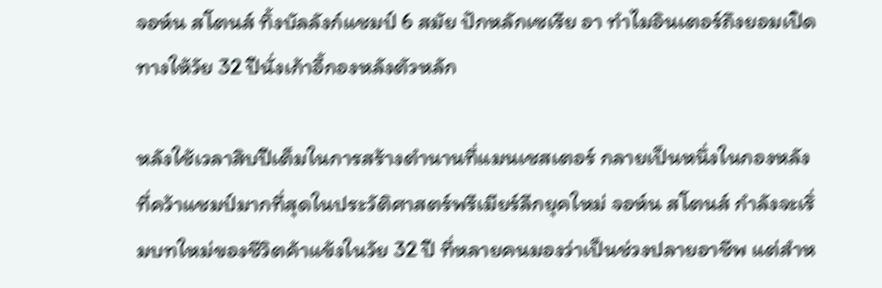จอห์น สโตนส์ ทิ้งบัลลังก์แชมป์ 6 สมัย ปักหลักเซเรีย อา ทำไมอินเตอร์ถึงยอมเปิดทางให้วัย 32 ปีนั่งเก้าอี้กองหลังตัวหลัก

หลังใช้เวลาสิบปีเต็มในการสร้างตำนานที่แมนเชสเตอร์ กลายเป็นหนึ่งในกองหลังที่คว้าแชมป์มากที่สุดในประวัติศาสตร์พรีเมียร์ลีกยุคใหม่ จอห์น สโตนส์ กำลังจะเริ่มบทใหม่ของชีวิตค้าแข้งในวัย 32 ปี ที่หลายคนมองว่าเป็นช่วงปลายอาชีพ แต่สำห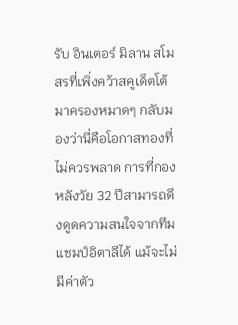รับ อินเตอร์ มิลาน สโมสรที่เพิ่งคว้าสคูเด็ตโต้มาครองหมาดๆ กลับมองว่านี่คือโอกาสทองที่ไม่ควรพลาด การที่กองหลังวัย 32 ปีสามารถดึงดูดความสนใจจากทีมแชมป์อิตาลีได้ แม้จะไม่มีค่าตัว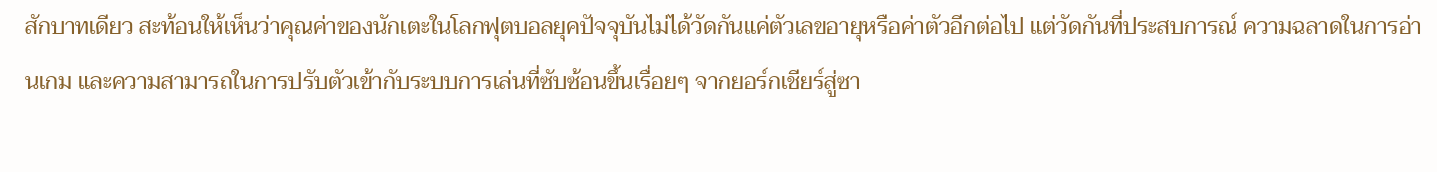สักบาทเดียว สะท้อนให้เห็นว่าคุณค่าของนักเตะในโลกฟุตบอลยุคปัจจุบันไม่ได้วัดกันแค่ตัวเลขอายุหรือค่าตัวอีกต่อไป แต่วัดกันที่ประสบการณ์ ความฉลาดในการอ่านเกม และความสามารถในการปรับตัวเข้ากับระบบการเล่นที่ซับซ้อนขึ้นเรื่อยๆ จากยอร์กเชียร์สู่ซา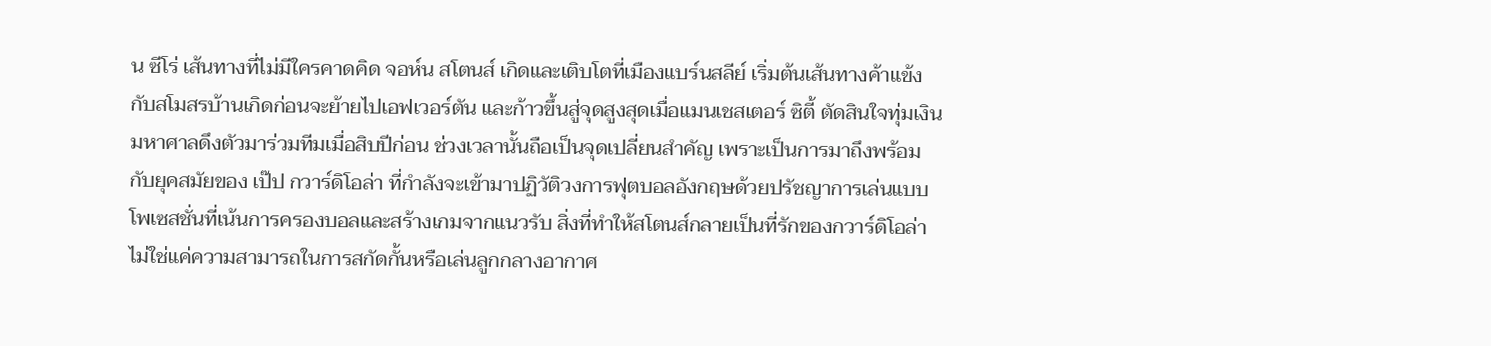น ซีโร่ เส้นทางที่ไม่มีใครคาดคิด จอห์น สโตนส์ เกิดและเติบโตที่เมืองแบร์นสลีย์ เริ่มต้นเส้นทางค้าแข้งกับสโมสรบ้านเกิดก่อนจะย้ายไปเอฟเวอร์ตัน และก้าวขึ้นสู่จุดสูงสุดเมื่อแมนเชสเตอร์ ซิตี้ ตัดสินใจทุ่มเงินมหาศาลดึงตัวมาร่วมทีมเมื่อสิบปีก่อน ช่วงเวลานั้นถือเป็นจุดเปลี่ยนสำคัญ เพราะเป็นการมาถึงพร้อมกับยุคสมัยของ เป๊ป กวาร์ดิโอล่า ที่กำลังจะเข้ามาปฏิวัติวงการฟุตบอลอังกฤษด้วยปรัชญาการเล่นแบบโพเซสชั่นที่เน้นการครองบอลและสร้างเกมจากแนวรับ สิ่งที่ทำให้สโตนส์กลายเป็นที่รักของกวาร์ดิโอล่าไม่ใช่แค่ความสามารถในการสกัดกั้นหรือเล่นลูกกลางอากาศ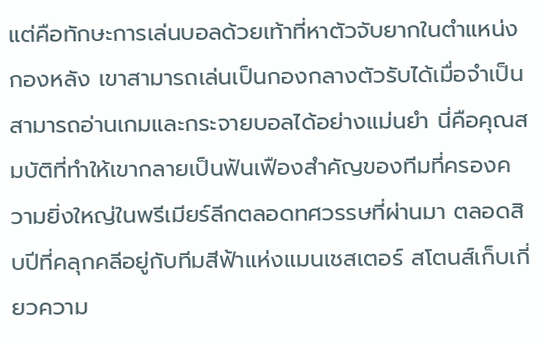แต่คือทักษะการเล่นบอลด้วยเท้าที่หาตัวจับยากในตำแหน่งกองหลัง เขาสามารถเล่นเป็นกองกลางตัวรับได้เมื่อจำเป็น สามารถอ่านเกมและกระจายบอลได้อย่างแม่นยำ นี่คือคุณสมบัติที่ทำให้เขากลายเป็นฟันเฟืองสำคัญของทีมที่ครองความยิ่งใหญ่ในพรีเมียร์ลีกตลอดทศวรรษที่ผ่านมา ตลอดสิบปีที่คลุกคลีอยู่กับทีมสีฟ้าแห่งแมนเชสเตอร์ สโตนส์เก็บเกี่ยวความ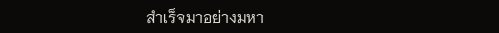สำเร็จมาอย่างมหา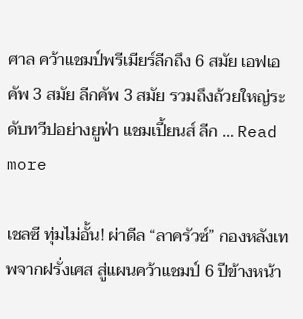ศาล คว้าแชมป์พรีเมียร์ลีกถึง 6 สมัย เอฟเอคัพ 3 สมัย ลีกคัพ 3 สมัย รวมถึงถ้วยใหญ่ระดับทวีปอย่างยูฟ่า แชมเปี้ยนส์ ลีก … Read more

เชลซี ทุ่มไม่อั้น! ผ่าดีล “ลาครัวซ์” กองหลังเทพจากฝรั่งเศส สู่แผนคว้าแชมป์ 6 ปีข้างหน้า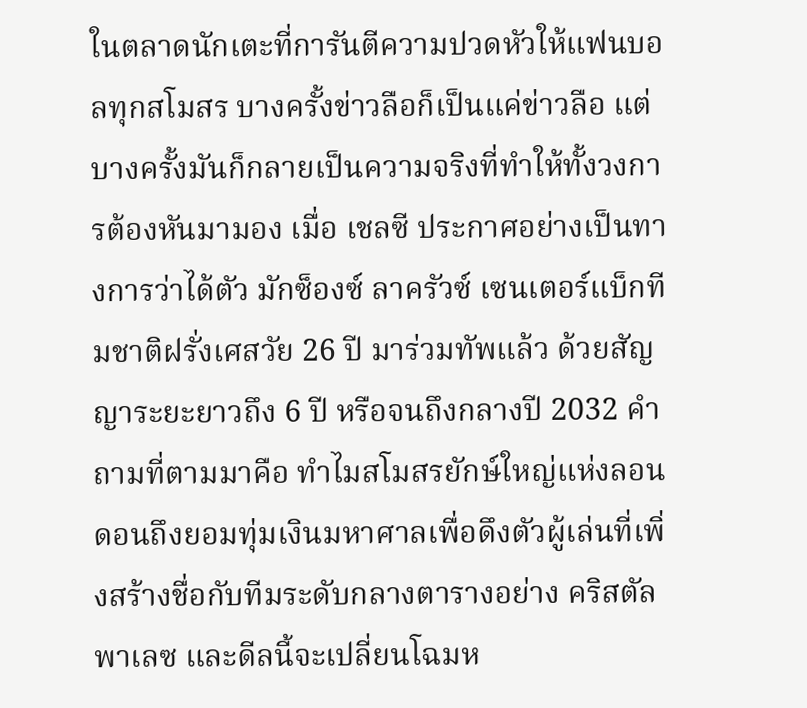ในตลาดนักเตะที่การันตีความปวดหัวให้แฟนบอลทุกสโมสร บางครั้งข่าวลือก็เป็นแค่ข่าวลือ แต่บางครั้งมันก็กลายเป็นความจริงที่ทำให้ทั้งวงการต้องหันมามอง เมื่อ เชลซี ประกาศอย่างเป็นทางการว่าได้ตัว มักซ็องซ์ ลาครัวซ์ เซนเตอร์แบ็กทีมชาติฝรั่งเศสวัย 26 ปี มาร่วมทัพแล้ว ด้วยสัญญาระยะยาวถึง 6 ปี หรือจนถึงกลางปี 2032 คำถามที่ตามมาคือ ทำไมสโมสรยักษ์ใหญ่แห่งลอนดอนถึงยอมทุ่มเงินมหาศาลเพื่อดึงตัวผู้เล่นที่เพิ่งสร้างชื่อกับทีมระดับกลางตารางอย่าง คริสตัล พาเลซ และดีลนี้จะเปลี่ยนโฉมห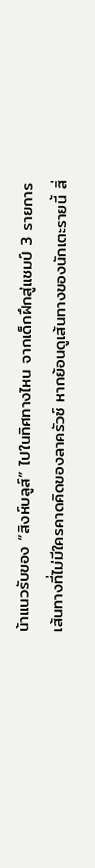น้าแนวรับของ “สิงห์บลูส์” ไปในทิศทางไหน จากเด็กฝึกสู่แชมป์ 3 รายการ เส้นทางที่ไม่มีใครคาดคิดของลาครัวซ์ หากย้อนดูเส้นทางของนักเตะรายนี้ สิ่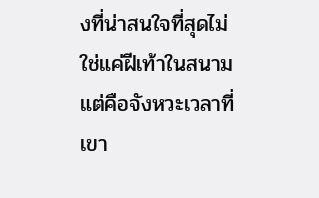งที่น่าสนใจที่สุดไม่ใช่แค่ฝีเท้าในสนาม แต่คือจังหวะเวลาที่เขา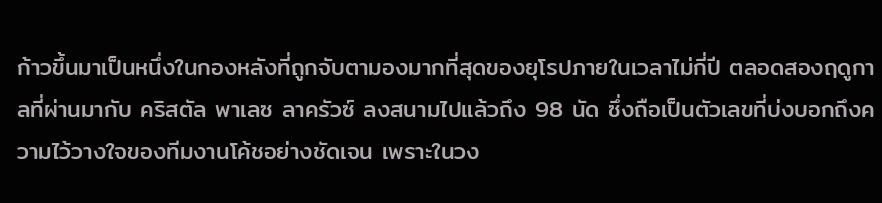ก้าวขึ้นมาเป็นหนึ่งในกองหลังที่ถูกจับตามองมากที่สุดของยุโรปภายในเวลาไม่กี่ปี ตลอดสองฤดูกาลที่ผ่านมากับ คริสตัล พาเลซ ลาครัวซ์ ลงสนามไปแล้วถึง 98 นัด ซึ่งถือเป็นตัวเลขที่บ่งบอกถึงความไว้วางใจของทีมงานโค้ชอย่างชัดเจน เพราะในวง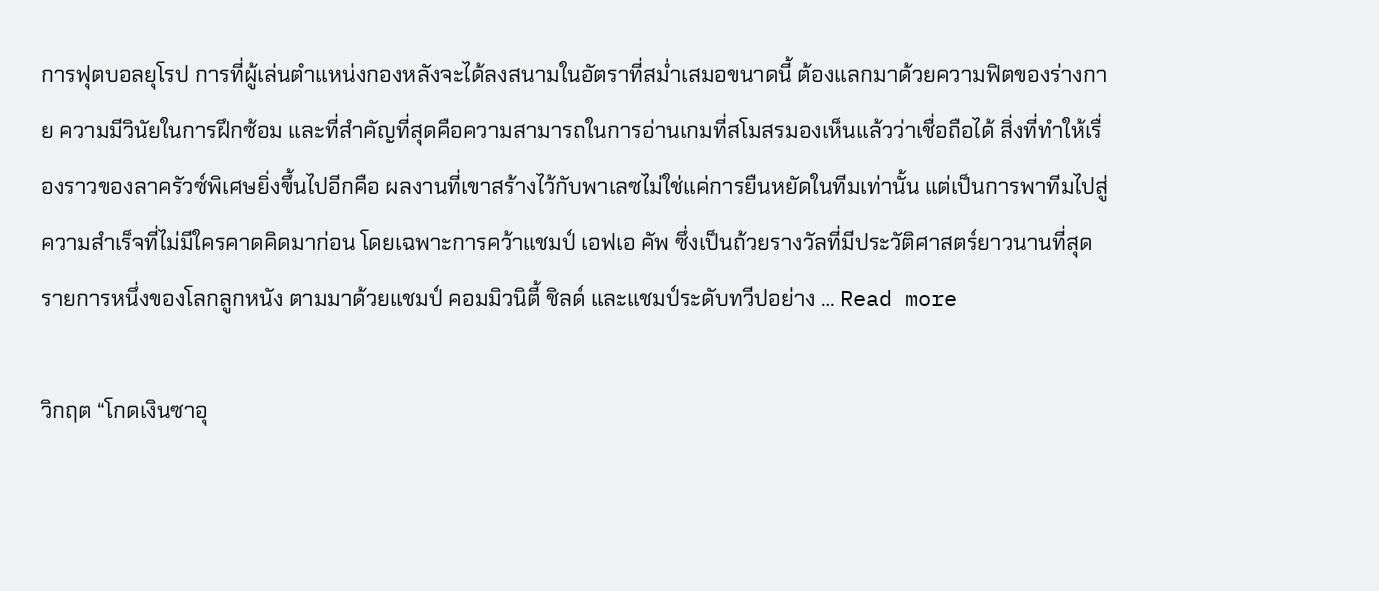การฟุตบอลยุโรป การที่ผู้เล่นตำแหน่งกองหลังจะได้ลงสนามในอัตราที่สม่ำเสมอขนาดนี้ ต้องแลกมาด้วยความฟิตของร่างกาย ความมีวินัยในการฝึกซ้อม และที่สำคัญที่สุดคือความสามารถในการอ่านเกมที่สโมสรมองเห็นแล้วว่าเชื่อถือได้ สิ่งที่ทำให้เรื่องราวของลาครัวซ์พิเศษยิ่งขึ้นไปอีกคือ ผลงานที่เขาสร้างไว้กับพาเลซไม่ใช่แค่การยืนหยัดในทีมเท่านั้น แต่เป็นการพาทีมไปสู่ความสำเร็จที่ไม่มีใครคาดคิดมาก่อน โดยเฉพาะการคว้าแชมป์ เอฟเอ คัพ ซึ่งเป็นถ้วยรางวัลที่มีประวัติศาสตร์ยาวนานที่สุดรายการหนึ่งของโลกลูกหนัง ตามมาด้วยแชมป์ คอมมิวนิตี้ ชิลด์ และแชมป์ระดับทวีปอย่าง … Read more

วิกฤต “โกดเงินซาอุ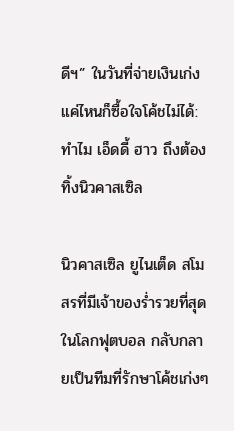ดีฯ” ในวันที่จ่ายเงินเก่งแค่ไหนก็ซื้อใจโค้ชไม่ได้: ทำไม เอ็ดดี้ ฮาว ถึงต้องทิ้งนิวคาสเซิล

นิวคาสเซิล ยูไนเต็ด สโมสรที่มีเจ้าของร่ำรวยที่สุดในโลกฟุตบอล กลับกลายเป็นทีมที่รักษาโค้ชเก่งๆ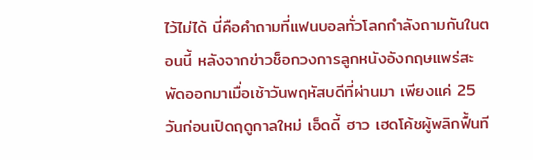ไว้ไม่ได้ นี่คือคำถามที่แฟนบอลทั่วโลกกำลังถามกันในตอนนี้ หลังจากข่าวช็อกวงการลูกหนังอังกฤษแพร่สะพัดออกมาเมื่อเช้าวันพฤหัสบดีที่ผ่านมา เพียงแค่ 25 วันก่อนเปิดฤดูกาลใหม่ เอ็ดดี้ ฮาว เฮดโค้ชผู้พลิกฟื้นที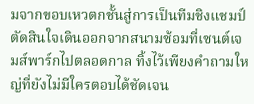มจากขอบเหวตกชั้นสู่การเป็นทีมชิงแชมป์ ตัดสินใจเดินออกจากสนามซ้อมที่เซนต์เจมส์พาร์กไปตลอดกาล ทิ้งไว้เพียงคำถามใหญ่ที่ยังไม่มีใครตอบได้ชัดเจน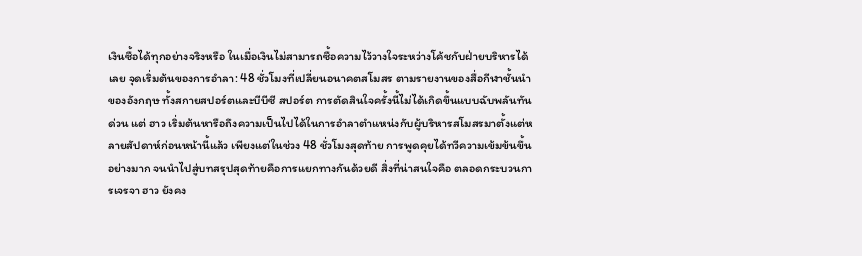เงินซื้อได้ทุกอย่างจริงหรือ ในเมื่อเงินไม่สามารถซื้อความไว้วางใจระหว่างโค้ชกับฝ่ายบริหารได้เลย จุดเริ่มต้นของการอำลา: 48 ชั่วโมงที่เปลี่ยนอนาคตสโมสร ตามรายงานของสื่อกีฬาชั้นนำของอังกฤษ ทั้งสกายสปอร์ตและบีบีซี สปอร์ต การตัดสินใจครั้งนี้ไม่ได้เกิดขึ้นแบบฉับพลันทันด่วน แต่ ฮาว เริ่มต้นหารือถึงความเป็นไปได้ในการอำลาตำแหน่งกับผู้บริหารสโมสรมาตั้งแต่หลายสัปดาห์ก่อนหน้านี้แล้ว เพียงแต่ในช่วง 48 ชั่วโมงสุดท้าย การพูดคุยได้ทวีความเข้มข้นขึ้นอย่างมาก จนนำไปสู่บทสรุปสุดท้ายคือการแยกทางกันด้วยดี สิ่งที่น่าสนใจคือ ตลอดกระบวนการเจรจา ฮาว ยังคง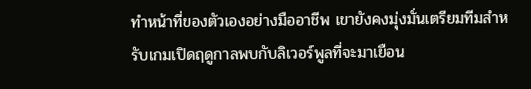ทำหน้าที่ของตัวเองอย่างมืออาชีพ เขายังคงมุ่งมั่นเตรียมทีมสำหรับเกมเปิดฤดูกาลพบกับลิเวอร์พูลที่จะมาเยือน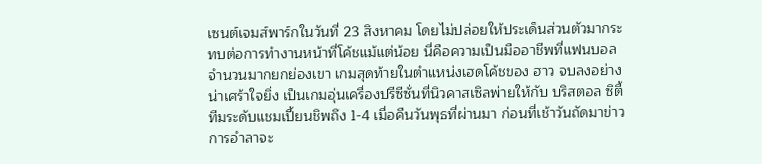เซนต์เจมส์พาร์กในวันที่ 23 สิงหาคม โดยไม่ปล่อยให้ประเด็นส่วนตัวมากระทบต่อการทำงานหน้าที่โค้ชแม้แต่น้อย นี่คือความเป็นมืออาชีพที่แฟนบอลจำนวนมากยกย่องเขา เกมสุดท้ายในตำแหน่งเฮดโค้ชของ ฮาว จบลงอย่างน่าเศร้าใจยิ่ง เป็นเกมอุ่นเครื่องปรีซีซั่นที่นิวคาสเซิลพ่ายให้กับ บริสตอล ซิตี้ ทีมระดับแชมเปี้ยนชิพถึง 1-4 เมื่อคืนวันพุธที่ผ่านมา ก่อนที่เช้าวันถัดมาข่าวการอำลาจะ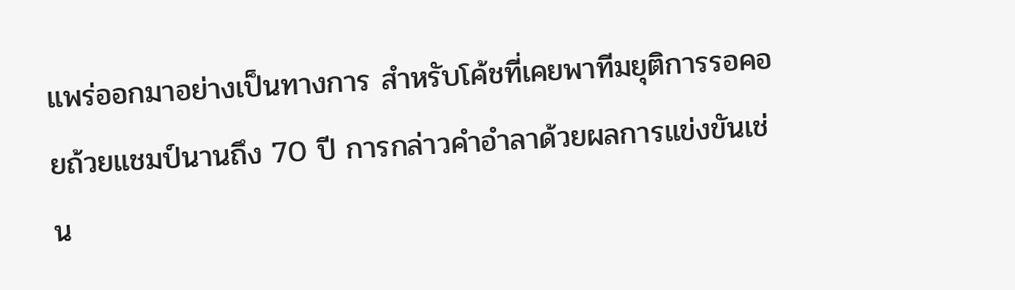แพร่ออกมาอย่างเป็นทางการ สำหรับโค้ชที่เคยพาทีมยุติการรอคอยถ้วยแชมป์นานถึง 70 ปี การกล่าวคำอำลาด้วยผลการแข่งขันเช่น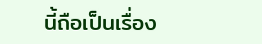นี้ถือเป็นเรื่อง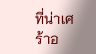ที่น่าเศร้าอ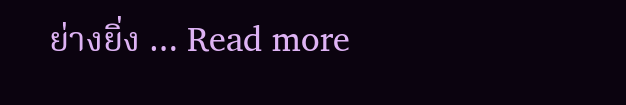ย่างยิ่ง … Read more